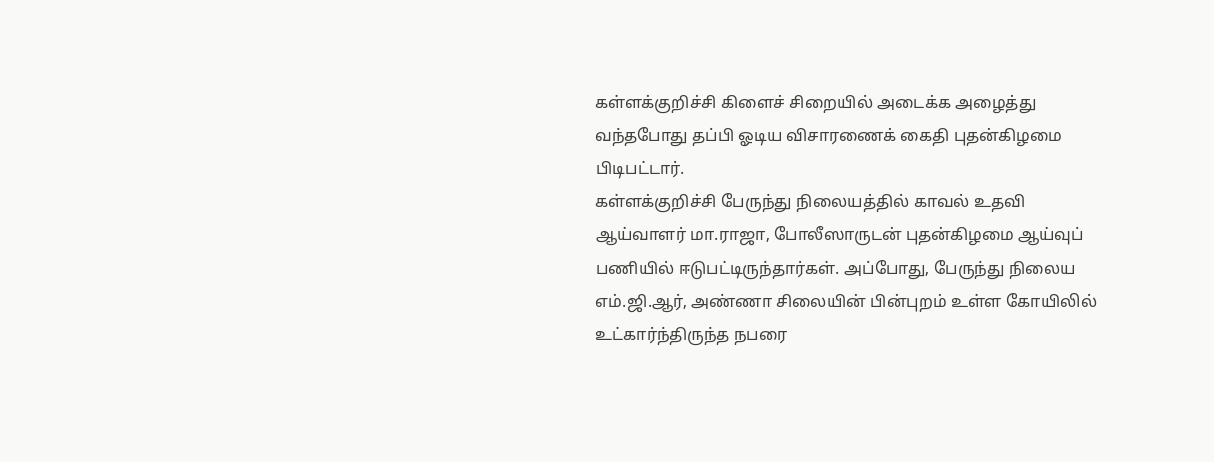கள்ளக்குறிச்சி கிளைச் சிறையில் அடைக்க அழைத்து வந்தபோது தப்பி ஓடிய விசாரணைக் கைதி புதன்கிழமை பிடிபட்டார்.
கள்ளக்குறிச்சி பேருந்து நிலையத்தில் காவல் உதவி ஆய்வாளர் மா.ராஜா, போலீஸாருடன் புதன்கிழமை ஆய்வுப் பணியில் ஈடுபட்டிருந்தார்கள். அப்போது, பேருந்து நிலைய எம்.ஜி.ஆர், அண்ணா சிலையின் பின்புறம் உள்ள கோயிலில் உட்கார்ந்திருந்த நபரை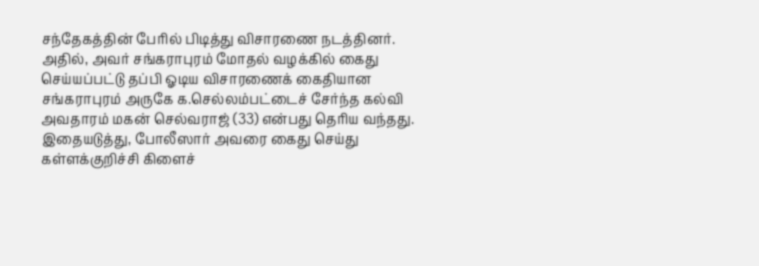சந்தேகத்தின் பேரில் பிடித்து விசாரணை நடத்தினர்.
அதில், அவர் சங்கராபுரம் மோதல் வழக்கில் கைது செய்யப்பட்டு தப்பி ஓடிய விசாரணைக் கைதியான சங்கராபுரம் அருகே க.செல்லம்பட்டைச் சேர்ந்த கல்வி அவதாரம் மகன் செல்வராஜ் (33) என்பது தெரிய வந்தது. இதையடுத்து, போலீஸார் அவரை கைது செய்து கள்ளக்குறிச்சி கிளைச்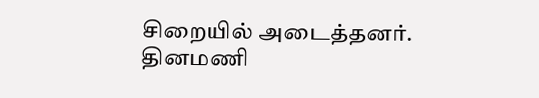சிறையில் அடைத்தனர்.
தினமணி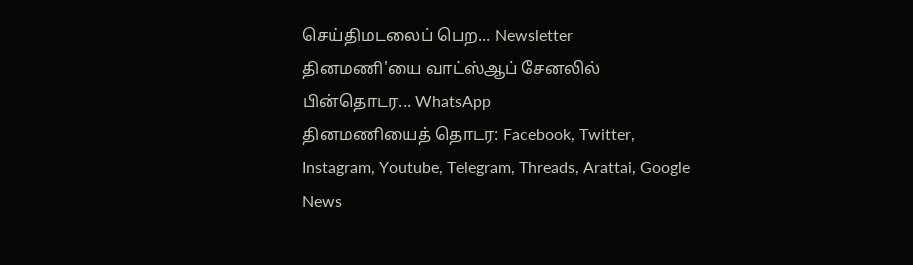செய்திமடலைப் பெற... Newsletter
தினமணி'யை வாட்ஸ்ஆப் சேனலில் பின்தொடர... WhatsApp
தினமணியைத் தொடர: Facebook, Twitter, Instagram, Youtube, Telegram, Threads, Arattai, Google News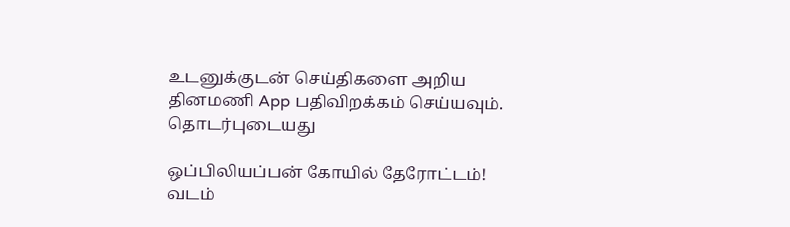உடனுக்குடன் செய்திகளை அறிய தினமணி App பதிவிறக்கம் செய்யவும்.
தொடர்புடையது

ஒப்பிலியப்பன் கோயில் தேரோட்டம்! வடம்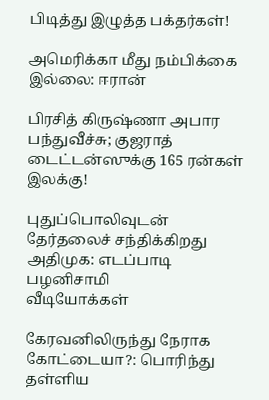பிடித்து இழுத்த பக்தர்கள்!

அமெரிக்கா மீது நம்பிக்கை இல்லை: ஈரான்

பிரசித் கிருஷ்ணா அபார பந்துவீச்சு; குஜராத் டைட்டன்ஸுக்கு 165 ரன்கள் இலக்கு!

புதுப்பொலிவுடன் தேர்தலைச் சந்திக்கிறது அதிமுக: எடப்பாடி பழனிசாமி
வீடியோக்கள்

கேரவனிலிருந்து நேராக கோட்டையா?: பொரிந்து தள்ளிய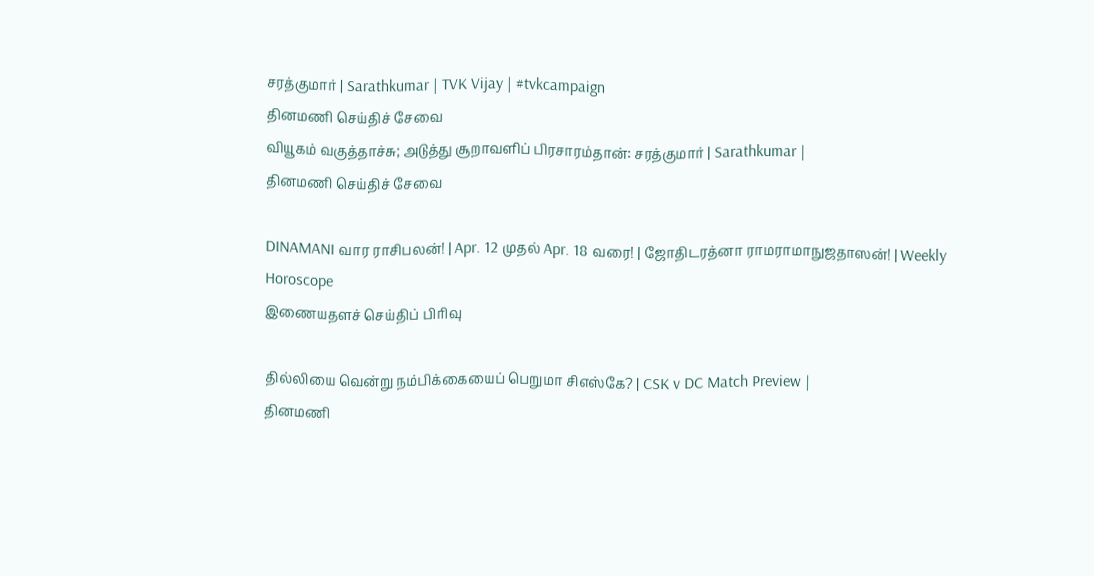சரத்குமார் | Sarathkumar | TVK Vijay | #tvkcampaign
தினமணி செய்திச் சேவை
வியூகம் வகுத்தாச்சு; அடுத்து சூறாவளிப் பிரசாரம்தான்: சரத்குமார் | Sarathkumar |
தினமணி செய்திச் சேவை

DINAMANI வார ராசிபலன்! | Apr. 12 முதல் Apr. 18 வரை! | ஜோதிடரத்னா ராமராமாநுஜதாஸன்! | Weekly Horoscope
இணையதளச் செய்திப் பிரிவு

தில்லியை வென்று நம்பிக்கையைப் பெறுமா சிஎஸ்கே? | CSK v DC Match Preview |
தினமணி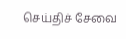செய்திச் சேவை